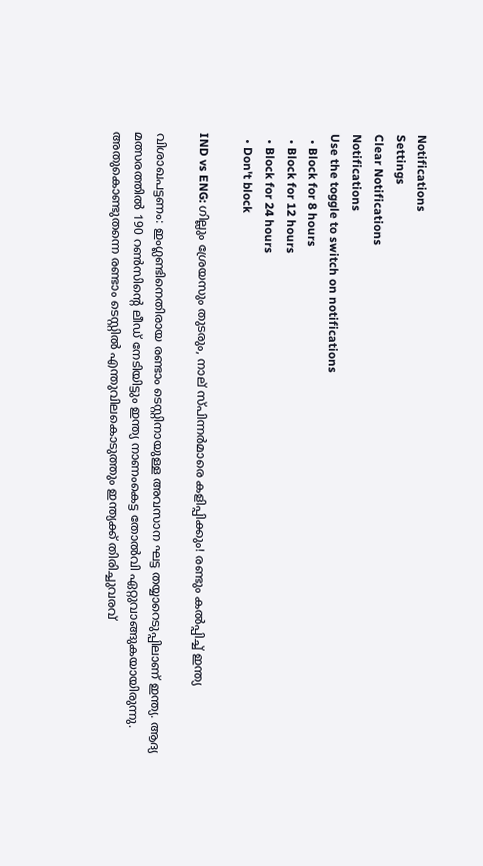Notifications
Settings
Clear Notifications
Notifications
Use the toggle to switch on notifications
  • Block for 8 hours
  • Block for 12 hours
  • Block for 24 hours
  • Don't block

IND vs ENG: ഗില്ലും ശ്രേയസും തുടരും, നാല് സ്പിന്നര്‍മാരെ കളിപ്പിക്കും! രണ്ടും കല്‍പ്പിച്ച് ഇന്ത്യ

വിശാഖപട്ടണം: ഇംഗ്ലണ്ടിനെതിരായ രണ്ടാം ടെസ്റ്റിനായുള്ള അവസാന ഘട്ട തയ്യാറെടുപ്പിലാണ് ഇന്ത്യ. ആദ്യ മത്സരത്തില്‍ 190 റണ്‍സിന്റെ ലീഡ് നേടിയിട്ടും ഇന്ത്യ നാണംകെട്ട തോല്‍വി ഏറ്റുവാങ്ങുകയായിരുന്നു. അതുകൊണ്ടുതന്നെ രണ്ടാം ടെസ്റ്റില്‍ എന്തുവിലകൊടുത്തും ഇന്ത്യക്ക് തിരിച്ചുവരവ്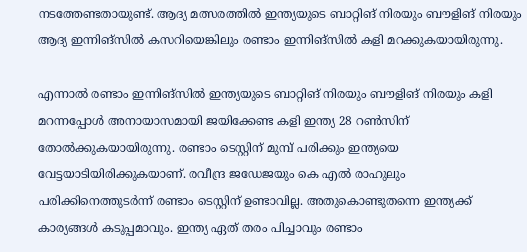നടത്തേണ്ടതായുണ്ട്. ആദ്യ മത്സരത്തില്‍ ഇന്ത്യയുടെ ബാറ്റിങ് നിരയും ബൗളിങ് നിരയും ആദ്യ ഇന്നിങ്‌സില്‍ കസറിയെങ്കിലും രണ്ടാം ഇന്നിങ്‌സില്‍ കളി മറക്കുകയായിരുന്നു.

എന്നാല്‍ രണ്ടാം ഇന്നിങ്‌സില്‍ ഇന്ത്യയുടെ ബാറ്റിങ് നിരയും ബൗളിങ് നിരയും കളി മറന്നപ്പോള്‍ അനായാസമായി ജയിക്കേണ്ട കളി ഇന്ത്യ 28 റണ്‍സിന് തോല്‍ക്കുകയായിരുന്നു. രണ്ടാം ടെസ്റ്റിന് മുമ്പ് പരിക്കും ഇന്ത്യയെ വേട്ടയാടിയിരിക്കുകയാണ്. രവീന്ദ്ര ജഡേജയും കെ എല്‍ രാഹുലും പരിക്കിനെത്തുടര്‍ന്ന് രണ്ടാം ടെസ്റ്റിന് ഉണ്ടാവില്ല. അതുകൊണ്ടുതന്നെ ഇന്ത്യക്ക് കാര്യങ്ങള്‍ കടുപ്പമാവും. ഇന്ത്യ ഏത് തരം പിച്ചാവും രണ്ടാം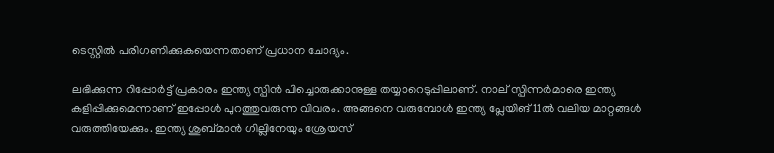ടെസ്റ്റില്‍ പരിഗണിക്കുകയെന്നതാണ് പ്രധാന ചോദ്യം.

ലഭിക്കുന്ന റിപ്പോര്‍ട്ട് പ്രകാരം ഇന്ത്യ സ്പിന്‍ പിച്ചൊരുക്കാനുള്ള തയ്യാറെടുപ്പിലാണ്. നാല് സ്പിന്നര്‍മാരെ ഇന്ത്യ കളിപ്പിക്കുമെന്നാണ് ഇപ്പോള്‍ പുറത്തുവരുന്ന വിവരം. അങ്ങനെ വരുമ്പോള്‍ ഇന്ത്യ പ്ലേയിങ് 11ല്‍ വലിയ മാറ്റങ്ങള്‍ വരുത്തിയേക്കും. ഇന്ത്യ ശുബ്മാന്‍ ഗില്ലിനേയും ശ്രേയസ്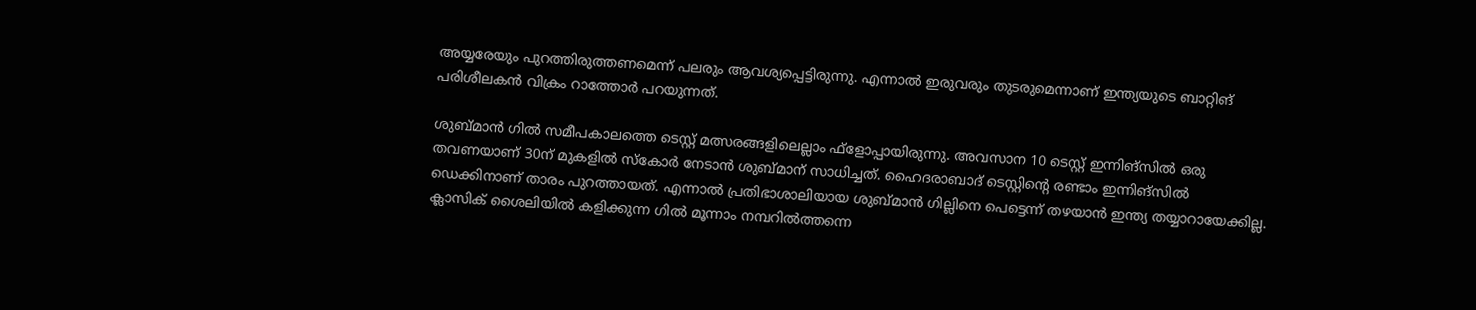അയ്യരേയും പുറത്തിരുത്തണമെന്ന് പലരും ആവശ്യപ്പെട്ടിരുന്നു. എന്നാല്‍ ഇരുവരും തുടരുമെന്നാണ് ഇന്ത്യയുടെ ബാറ്റിങ് പരിശീലകന്‍ വിക്രം റാത്തോര്‍ പറയുന്നത്.

ശുബ്മാന്‍ ഗില്‍ സമീപകാലത്തെ ടെസ്റ്റ് മത്സരങ്ങളിലെല്ലാം ഫ്‌ളോപ്പായിരുന്നു. അവസാന 10 ടെസ്റ്റ് ഇന്നിങ്‌സില്‍ ഒരു തവണയാണ് 30ന് മുകളില്‍ സ്‌കോര്‍ നേടാന്‍ ശുബ്മാന് സാധിച്ചത്. ഹൈദരാബാദ് ടെസ്റ്റിന്റെ രണ്ടാം ഇന്നിങ്‌സില്‍ ഡെക്കിനാണ് താരം പുറത്തായത്. എന്നാല്‍ പ്രതിഭാശാലിയായ ശുബ്മാന്‍ ഗില്ലിനെ പെട്ടെന്ന് തഴയാന്‍ ഇന്ത്യ തയ്യാറായേക്കില്ല. ക്ലാസിക് ശൈലിയില്‍ കളിക്കുന്ന ഗില്‍ മൂന്നാം നമ്പറില്‍ത്തന്നെ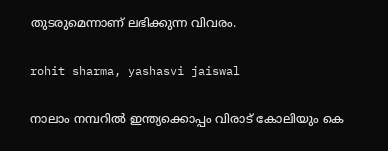തുടരുമെന്നാണ് ലഭിക്കുന്ന വിവരം.

rohit sharma, yashasvi jaiswal

നാലാം നമ്പറില്‍ ഇന്ത്യക്കൊപ്പം വിരാട് കോലിയും കെ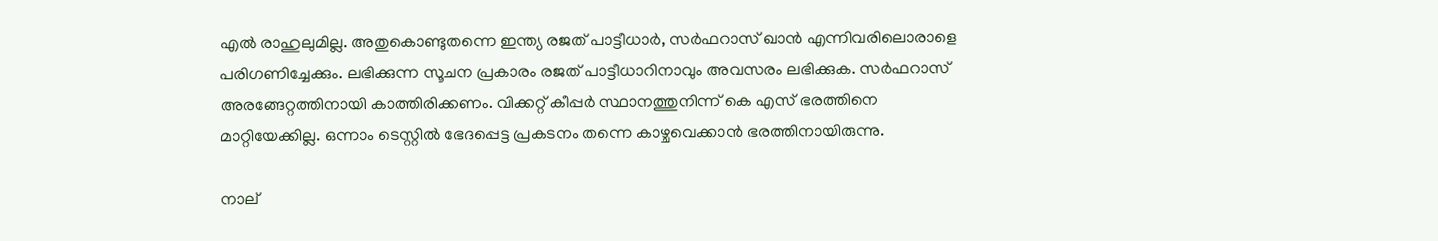എല്‍ രാഹുലുമില്ല. അതുകൊണ്ടുതന്നെ ഇന്ത്യ രജത് പാട്ടീധാര്‍, സര്‍ഫറാസ് ഖാന്‍ എന്നിവരിലൊരാളെ പരിഗണിച്ചേക്കും. ലഭിക്കുന്ന സൂചന പ്രകാരം രജത് പാട്ടീധാറിനാവും അവസരം ലഭിക്കുക. സര്‍ഫറാസ് അരങ്ങേറ്റത്തിനായി കാത്തിരിക്കണം. വിക്കറ്റ് കീപ്പര്‍ സ്ഥാനത്തുനിന്ന് കെ എസ് ഭരത്തിനെ മാറ്റിയേക്കില്ല. ഒന്നാം ടെസ്റ്റില്‍ ഭേദപ്പെട്ട പ്രകടനം തന്നെ കാഴ്ചവെക്കാന്‍ ഭരത്തിനായിരുന്നു.

നാല്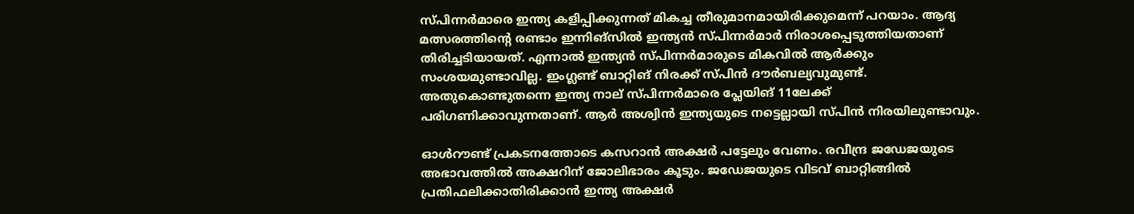സ്പിന്നര്‍മാരെ ഇന്ത്യ കളിപ്പിക്കുന്നത് മികച്ച തീരുമാനമായിരിക്കുമെന്ന് പറയാം. ആദ്യ മത്സരത്തിന്റെ രണ്ടാം ഇന്നിങ്‌സില്‍ ഇന്ത്യന്‍ സ്പിന്നര്‍മാര്‍ നിരാശപ്പെടുത്തിയതാണ് തിരിച്ചടിയായത്. എന്നാല്‍ ഇന്ത്യന്‍ സ്പിന്നര്‍മാരുടെ മികവില്‍ ആര്‍ക്കും സംശയമുണ്ടാവില്ല. ഇംഗ്ലണ്ട് ബാറ്റിങ് നിരക്ക് സ്പിന്‍ ദൗര്‍ബല്യവുമുണ്ട്. അതുകൊണ്ടുതന്നെ ഇന്ത്യ നാല് സ്പിന്നര്‍മാരെ പ്ലേയിങ് 11ലേക്ക് പരിഗണിക്കാവുന്നതാണ്. ആര്‍ അശ്വിന്‍ ഇന്ത്യയുടെ നട്ടെല്ലായി സ്പിന്‍ നിരയിലുണ്ടാവും.

ഓള്‍റൗണ്ട് പ്രകടനത്തോടെ കസറാന്‍ അക്ഷര്‍ പട്ടേലും വേണം. രവീന്ദ്ര ജഡേജയുടെ അഭാവത്തില്‍ അക്ഷറിന് ജോലിഭാരം കൂടും. ജഡേജയുടെ വിടവ് ബാറ്റിങ്ങില്‍ പ്രതിഫലിക്കാതിരിക്കാന്‍ ഇന്ത്യ അക്ഷര്‍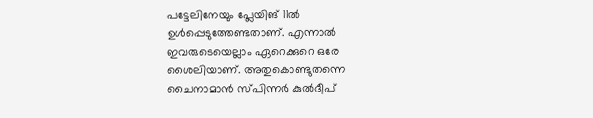പട്ടേലിനേയും പ്ലേയിങ് 11ല്‍ ഉള്‍പ്പെടുത്തേണ്ടതാണ്. എന്നാല്‍ ഇവരുടെയെല്ലാം ഏറെക്കുറെ ഒരേ ശൈലിയാണ്. അതുകൊണ്ടുതന്നെ ചൈനാമാന്‍ സ്പിന്നര്‍ കുല്‍ദീപ്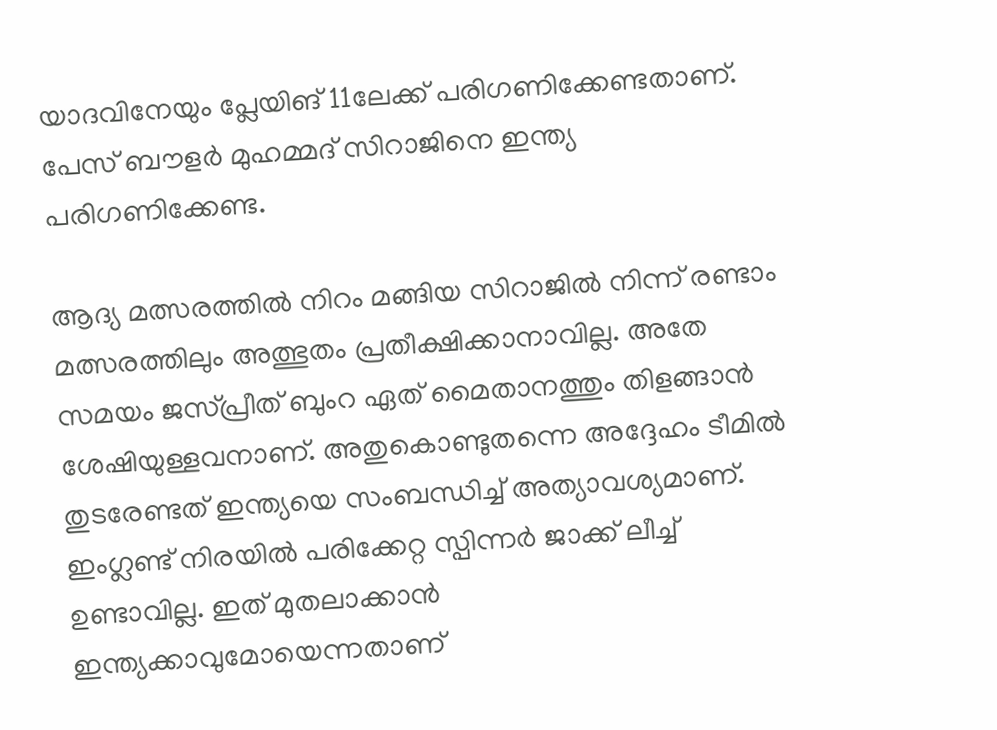യാദവിനേയും പ്ലേയിങ് 11ലേക്ക് പരിഗണിക്കേണ്ടതാണ്. പേസ് ബൗളര്‍ മുഹമ്മദ് സിറാജിനെ ഇന്ത്യ പരിഗണിക്കേണ്ട.

ആദ്യ മത്സരത്തില്‍ നിറം മങ്ങിയ സിറാജില്‍ നിന്ന് രണ്ടാം മത്സരത്തിലും അത്ഭുതം പ്രതീക്ഷിക്കാനാവില്ല. അതേ സമയം ജസ്പ്രീത് ബുംറ ഏത് മൈതാനത്തും തിളങ്ങാന്‍ ശേഷിയുള്ളവനാണ്. അതുകൊണ്ടുതന്നെ അദ്ദേഹം ടീമില്‍ തുടരേണ്ടത് ഇന്ത്യയെ സംബന്ധിച്ച് അത്യാവശ്യമാണ്. ഇംഗ്ലണ്ട് നിരയില്‍ പരിക്കേറ്റ സ്പിന്നര്‍ ജാക്ക് ലീച്ച് ഉണ്ടാവില്ല. ഇത് മുതലാക്കാന്‍ ഇന്ത്യക്കാവുമോയെന്നതാണ്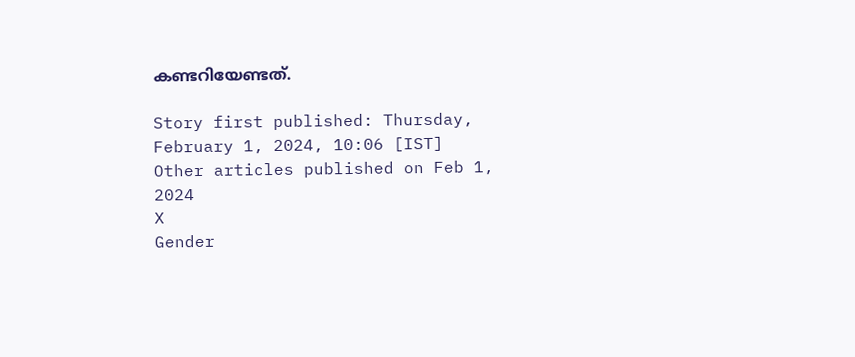കണ്ടറിയേണ്ടത്.

Story first published: Thursday, February 1, 2024, 10:06 [IST]
Other articles published on Feb 1, 2024
X
Gender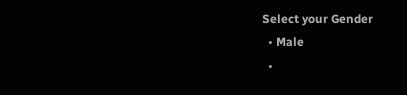Select your Gender
  • Male
  •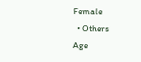Female
  • Others
Age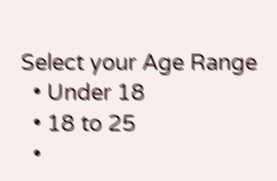Select your Age Range
  • Under 18
  • 18 to 25
  •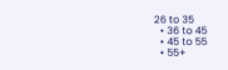26 to 35
  • 36 to 45
  • 45 to 55
  • 55+